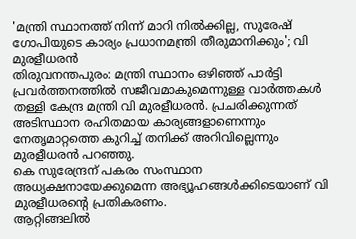'മന്ത്രി സ്ഥാനത്ത് നിന്ന് മാറി നിൽക്കില്ല, സുരേഷ് ഗോപിയുടെ കാര്യം പ്രധാനമന്ത്രി തീരുമാനിക്കും'; വി മുരളീധരൻ
തിരുവനന്തപുരം: മന്ത്രി സ്ഥാനം ഒഴിഞ്ഞ് പാർട്ടി പ്രവർത്തനത്തിൽ സജീവമാകുമെന്നുള്ള വാർത്തകൾ തള്ളി കേന്ദ്ര മന്ത്രി വി മുരളീധരൻ. പ്രചരിക്കുന്നത് അടിസ്ഥാന രഹിതമായ കാര്യങ്ങളാണെന്നും നേതൃമാറ്റത്തെ കുറിച്ച് തനിക്ക് അറിവില്ലെന്നും മുരളീധരൻ പറഞ്ഞു.
കെ സുരേന്ദ്രന് പകരം സംസ്ഥാന അധ്യക്ഷനായേക്കുമെന്ന അഭ്യൂഹങ്ങൾക്കിടെയാണ് വി മുരളീധരന്റെ പ്രതികരണം.
ആറ്റിങ്ങലിൽ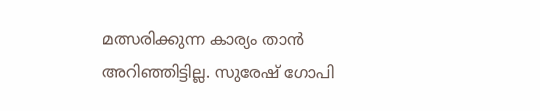മത്സരിക്കുന്ന കാര്യം താൻ അറിഞ്ഞിട്ടില്ല. സുരേഷ് ഗോപി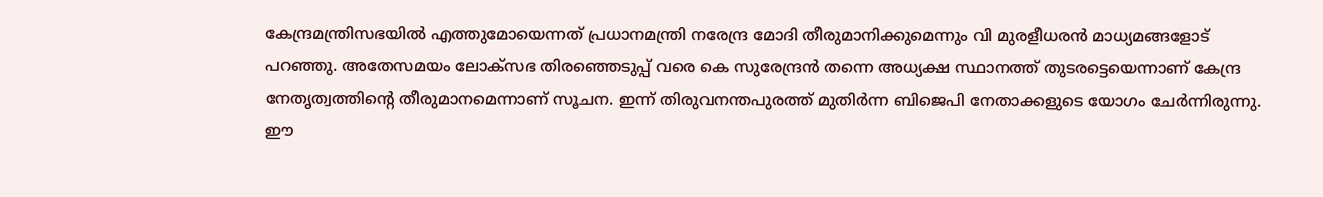കേന്ദ്രമന്ത്രിസഭയിൽ എത്തുമോയെന്നത് പ്രധാനമന്ത്രി നരേന്ദ്ര മോദി തീരുമാനിക്കുമെന്നും വി മുരളീധരൻ മാധ്യമങ്ങളോട് പറഞ്ഞു. അതേസമയം ലോക്സഭ തിരഞ്ഞെടുപ്പ് വരെ കെ സുരേന്ദ്രൻ തന്നെ അധ്യക്ഷ സ്ഥാനത്ത് തുടരട്ടെയെന്നാണ് കേന്ദ്ര നേതൃത്വത്തിന്റെ തീരുമാനമെന്നാണ് സൂചന. ഇന്ന് തിരുവനന്തപുരത്ത് മുതിർന്ന ബിജെപി നേതാക്കളുടെ യോഗം ചേർന്നിരുന്നു. ഈ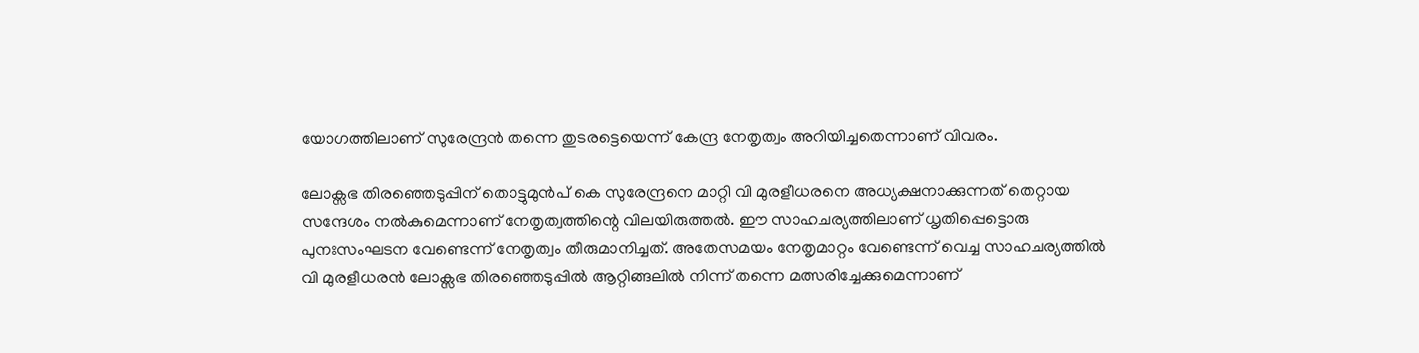യോഗത്തിലാണ് സുരേന്ദ്രൻ തന്നെ തുടരട്ടെയെന്ന് കേന്ദ്ര നേതൃത്വം അറിയിച്ചതെന്നാണ് വിവരം.

ലോക്സഭ തിരഞ്ഞെടുപ്പിന് തൊട്ടുമുൻപ് കെ സുരേന്ദ്രനെ മാറ്റി വി മുരളീധരനെ അധ്യക്ഷനാക്കുന്നത് തെറ്റായ സന്ദേശം നൽകുമെന്നാണ് നേതൃത്വത്തിന്റെ വിലയിരുത്തൽ. ഈ സാഹചര്യത്തിലാണ് ധൃതിപ്പെട്ടൊരു പുനഃസംഘടന വേണ്ടെന്ന് നേതൃത്വം തീരുമാനിച്ചത്. അതേസമയം നേതൃമാറ്റം വേണ്ടെന്ന് വെച്ച സാഹചര്യത്തിൽ വി മുരളീധരൻ ലോക്സഭ തിരഞ്ഞെടുപ്പിൽ ആറ്റിങ്ങലിൽ നിന്ന് തന്നെ മത്സരിച്ചേക്കുമെന്നാണ്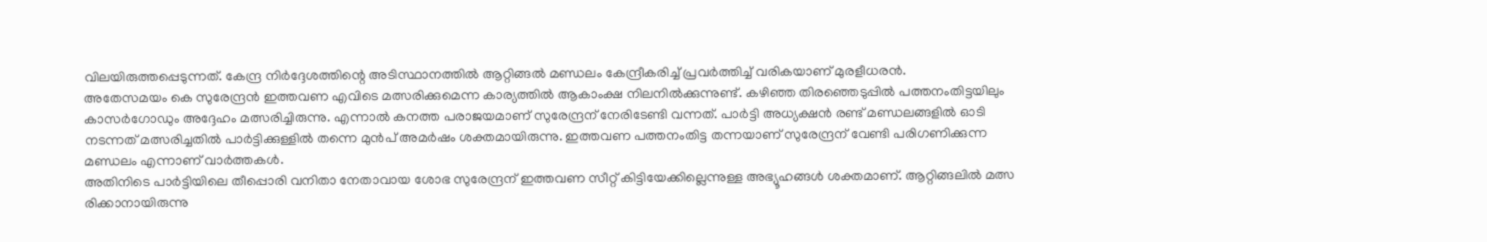വിലയിരുത്തപ്പെടുന്നത്. കേന്ദ്ര നിർദ്ദേശത്തിന്റെ അടിസ്ഥാനത്തിൽ ആറ്റിങ്ങൽ മണ്ഡലം കേന്ദ്രീകരിച്ച് പ്രവർത്തിച്ച് വരികയാണ് മുരളീധരൻ.
അതേസമയം കെ സുരേന്ദ്രൻ ഇത്തവണ എവിടെ മത്സരിക്കുമെന്ന കാര്യത്തിൽ ആകാംക്ഷ നിലനിൽക്കുന്നുണ്ട്. കഴിഞ്ഞ തിരഞ്ഞെടുപ്പിൽ പത്തനംതിട്ടയിലും കാസർഗോഡും അദ്ദേഹം മത്സരിച്ചിരുന്നു. എന്നാൽ കനത്ത പരാജയമാണ് സുരേന്ദ്രന് നേരിടേണ്ടി വന്നത്. പാർട്ടി അധ്യക്ഷൻ രണ്ട് മണ്ഡലങ്ങളിൽ ഓടി നടന്നത് മത്സരിച്ചതിൽ പാർട്ടിക്കുള്ളിൽ തന്നെ മുൻപ് അമർഷം ശക്തമായിരുന്നു. ഇത്തവണ പത്തനംതിട്ട തന്നയാണ് സുരേന്ദ്രന് വേണ്ടി പരിഗണിക്കുന്ന മണ്ഡലം എന്നാണ് വാർത്തകൾ.
അതിനിടെ പാർട്ടിയിലെ തീപ്പൊരി വനിതാ നേതാവായ ശോഭ സുരേന്ദ്രന് ഇത്തവണ സീറ്റ് കിട്ടിയേക്കില്ലെന്നുള്ള അഭ്യൂഹങ്ങൾ ശക്തമാണ്. ആറ്റിങ്ങലിൽ മത്സ രിക്കാനായിരുന്നു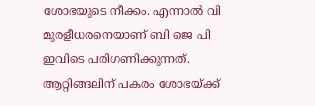ശോഭയുടെ നീക്കം. എന്നാൽ വി മുരളീധരനെയാണ് ബി ജെ പി ഇവിടെ പരിഗണിക്കുന്നത്. ആറ്റിങ്ങലിന് പകരം ശോഭയ്ക്ക്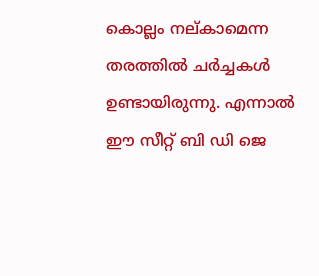കൊല്ലം നല്കാമെന്ന തരത്തിൽ ചർച്ചകൾ ഉണ്ടായിരുന്നു. എന്നാൽ ഈ സീറ്റ് ബി ഡി ജെ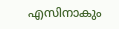എസിനാകും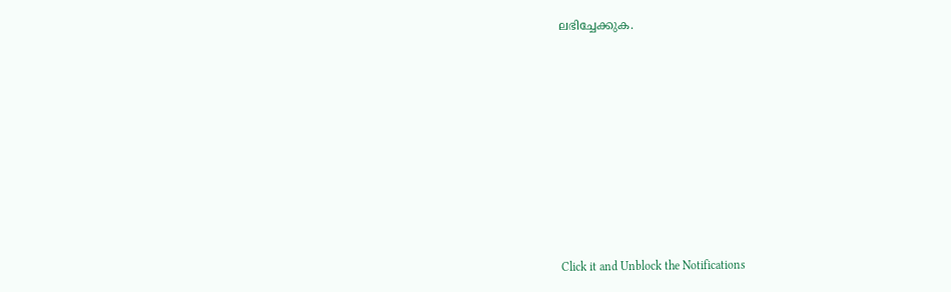ലഭിച്ചേക്കുക.












Click it and Unblock the Notifications